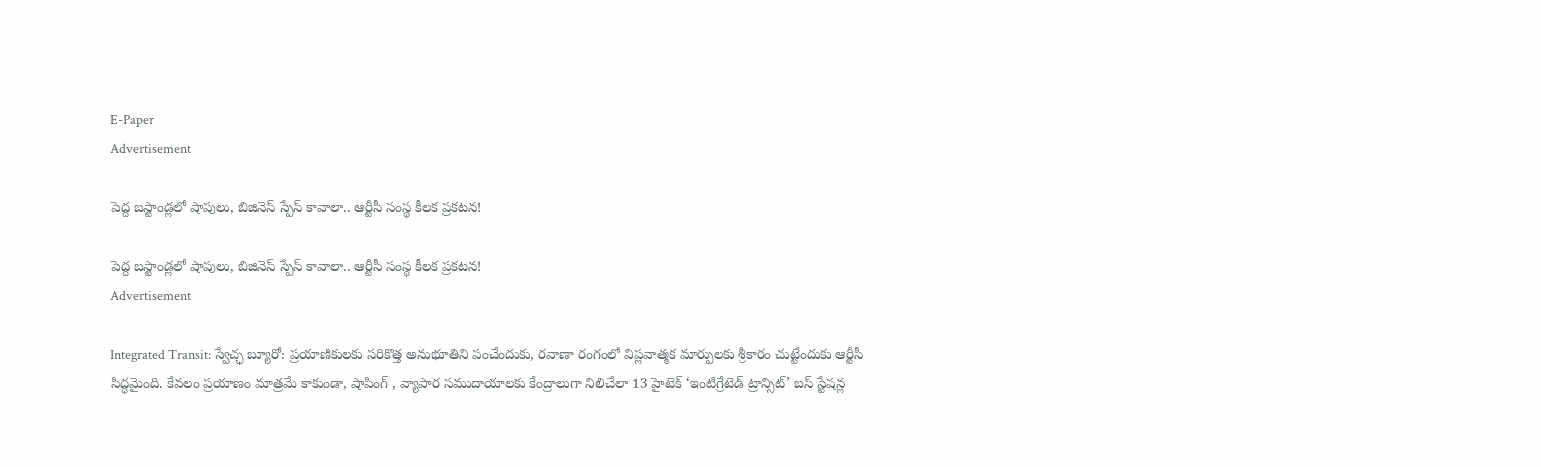E-Paper
Advertisement

పెద్ద బస్టాండ్లలో షాపులు, బిజినెస్ స్పేస్ కావాలా.. ఆర్టీసీ సంస్థ కీలక ప్రకటన!

పెద్ద బస్టాండ్లలో షాపులు, బిజినెస్ స్పేస్ కావాలా.. ఆర్టీసీ సంస్థ కీలక ప్రకటన!
Advertisement

Integrated Transit: స్వేచ్ఛ బ్యూరో: ప్రయాణికులకు సరికొత్త అనుభూతిని పంచేందుకు, రవాణా రంగంలో విప్లవాత్మక మార్పులకు శ్రీకారం చుట్టేందుకు ఆర్టీసీ సిద్ధమైంది. కేవలం ప్రయాణం మాత్రమే కాకుండా, షాపింగ్ , వ్యాపార సముదాయాలకు కేంద్రాలుగా నిలిచేలా 13 హైటెక్ ‘ఇంటిగ్రేటెడ్ ట్రాన్సిట్’ బస్ స్టేషన్ల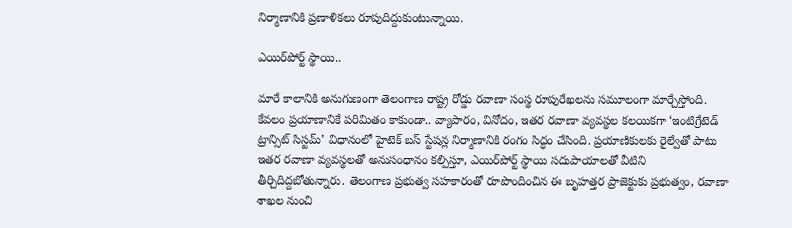నిర్మాణానికి ప్రణాళికలు రూపుదిద్దుకుంటున్నాయి.

ఎయిర్‌పోర్ట్ స్థాయి..

మారే కాలానికి అనుగుణంగా తెలంగాణ రాష్ట్ర రోడ్డు రవాణా సంస్థ రూపురేఖలను సమూలంగా మార్చేస్తోంది. కేవలం ప్రయాణానికే పరిమితం కాకుండా.. వ్యాపారం, వినోదం, ఇతర రవాణా వ్యవస్థల కలయికగా ‘ఇంటిగ్రేటెడ్ ట్రాన్సిట్ సిస్టమ్’ విధానంలో హైటెక్ బస్ స్టేషన్ల నిర్మాణానికి రంగం సిద్ధం చేసింది. ప్రయాణికులకు రైల్వేతో పాటు ఇతర రవాణా వ్యవస్థలతో అనుసంధానం కల్పిస్తూ, ఎయిర్‌పోర్ట్ స్థాయి సదుపాయాలతో వీటిని తీర్చిదిద్దబోతున్నారు. తెలంగాణ ప్రభుత్వ సహకారంతో రూపొందించిన ఈ బృహత్తర ప్రాజెక్టుకు ప్రభుత్వం, రవాణా శాఖల నుంచి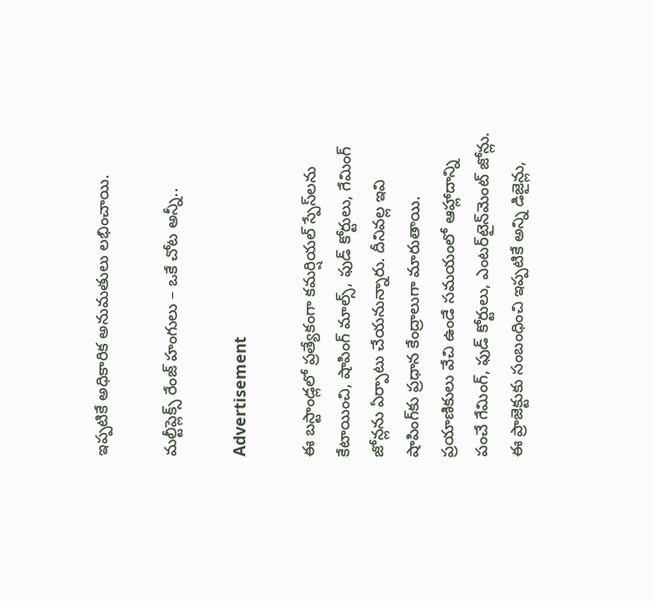ఇప్పటికే అధికారిక అనుమతులు లభించాయి.

మల్టీప్లెక్స్ రేంజ్ హంగులు – ఒకే చోట అన్నీ..

Advertisement

ఈ బస్టాండ్లలో ప్రత్యేకంగా కమర్షియల్ స్పేస్‌లను కేటాయించి, షాపింగ్ మాల్స్, ఫుడ్ కోర్టులు, గేమింగ్ జోన్లను ఏర్పాటు చేయనున్నారు. దీనివల్ల ఇవి షాపింగ్‌కు ప్రధాన కేంద్రాలుగా మారుతాయి. ప్రయాణికులు వేచి ఉండే సమయంలో ఆహ్లాదాన్ని పంచే గేమింగ్, ఫుడ్ కోర్టులు, ఎంటర్‌టైన్‌మెంట్ జోన్లు. ఈ ప్రాజెక్టుకు సంబంధించి ఇప్పటికే అన్ని డిజైన్లు,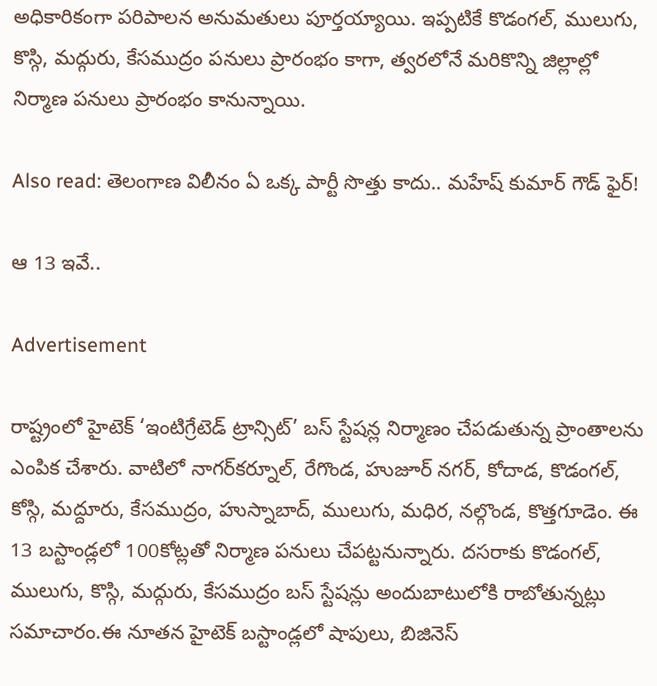అధికారికంగా పరిపాలన అనుమతులు పూర్తయ్యాయి. ఇప్పటికే కొడంగల్, ములుగు, కొస్గి, మద్గురు, కేసముద్రం పనులు ప్రారంభం కాగా, త్వరలోనే మరికొన్ని జిల్లాల్లో నిర్మాణ పనులు ప్రారంభం కానున్నాయి.

Also read: తెలంగాణ విలీనం ఏ ఒక్క పార్టీ సొత్తు కాదు.. మహేష్ కుమార్ గౌడ్ ఫైర్!

ఆ 13 ఇవే..

Advertisement

రాష్ట్రంలో హైటెక్ ‘ఇంటిగ్రేటెడ్ ట్రాన్సిట్’ బస్ స్టేషన్ల నిర్మాణం చేపడుతున్న ప్రాంతాలను ఎంపిక చేశారు. వాటిలో నాగర్‌కర్నూల్, రేగొండ, హుజూర్ నగర్, కోదాడ, కొడంగల్, కోస్గి, మద్దూరు, కేసముద్రం, హుస్నాబాద్, ములుగు, మధిర, నల్గొండ, కొత్తగూడెం. ఈ 13 బస్టాండ్లలో 100కోట్లతో నిర్మాణ పనులు చేపట్టనున్నారు. దసరాకు కొడంగల్, ములుగు, కొస్గి, మద్గురు, కేసముద్రం బస్ స్టేషన్లు అందుబాటులోకి రాబోతున్నట్లు సమాచారం.ఈ నూతన హైటెక్ బస్టాండ్లలో షాపులు, బిజినెస్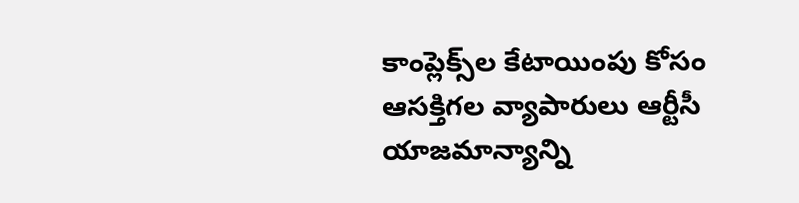కాంప్లెక్స్‌ల కేటాయింపు కోసం ఆసక్తిగల వ్యాపారులు ఆర్టీసీ యాజమాన్యాన్ని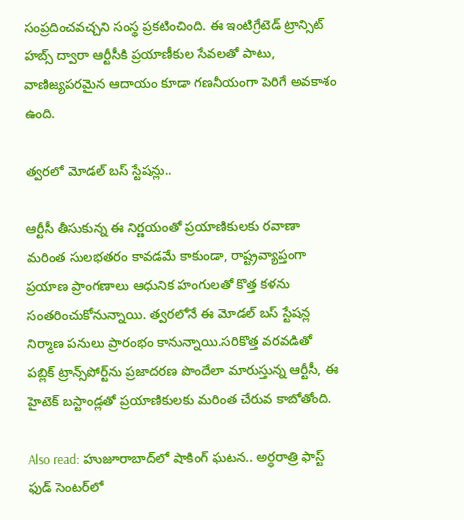సంప్రదించవచ్చని సంస్థ ప్రకటించింది. ఈ ఇంటిగ్రేటెడ్ ట్రాన్సిట్ హబ్స్ ద్వారా ఆర్టీసీకి ప్రయాణీకుల సేవలతో పాటు, వాణిజ్యపరమైన ఆదాయం కూడా గణనీయంగా పెరిగే అవకాశం ఉంది.

త్వరలో మోడల్ బస్ స్టేషన్లు..

ఆర్టీసీ తీసుకున్న ఈ నిర్ణయంతో ప్రయాణికులకు రవాణా మరింత సులభతరం కావడమే కాకుండా, రాష్ట్రవ్యాప్తంగా ప్రయాణ ప్రాంగణాలు ఆధునిక హంగులతో కొత్త కళను సంతరించుకోనున్నాయి. త్వరలోనే ఈ మోడల్ బస్ స్టేషన్ల నిర్మాణ పనులు ప్రారంభం కానున్నాయి.సరికొత్త వరవడితో పబ్లిక్ ట్రాన్స్‌పోర్ట్‌ను ప్రజాదరణ పొందేలా మారుస్తున్న ఆర్టీసీ, ఈ హైటెక్ బస్టాండ్లతో ప్రయాణికులకు మరింత చేరువ కాబోతోంది.

Also read: హుజూరాబాద్‌లో షాకింగ్ ఘటన.. అర్ధరాత్రి ఫాస్ట్ ఫుడ్ సెంటర్‌లో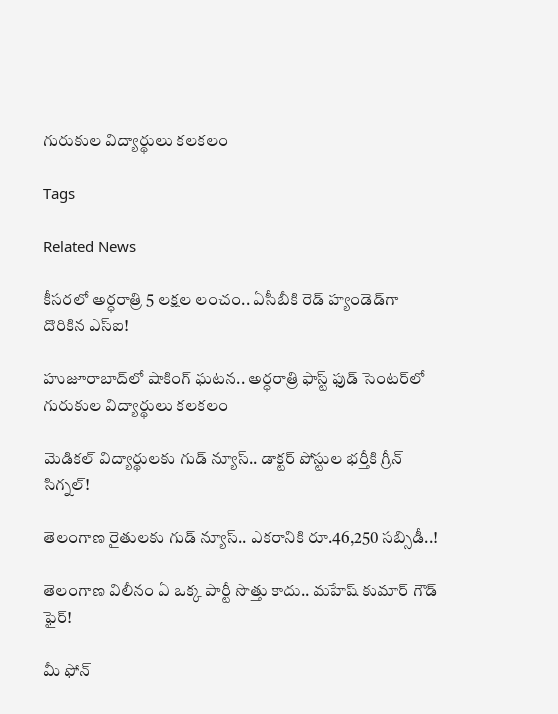గురుకుల విద్యార్థులు కలకలం

Tags

Related News

కీసరలో అర్ధరాత్రి 5 లక్షల లంచం.. ఏసీబీకి రెడ్ హ్యండెడ్‌గా దొరికిన ఎస్ఐ!

హుజూరాబాద్‌లో షాకింగ్ ఘటన.. అర్ధరాత్రి ఫాస్ట్ ఫుడ్ సెంటర్‌లో గురుకుల విద్యార్థులు కలకలం

మెడికల్ విద్యార్థులకు గుడ్ న్యూస్.. డాక్టర్ పోస్టుల భర్తీకి గ్రీన్ సిగ్నల్!

తెలంగాణ రైతులకు గుడ్ న్యూస్.. ఎకరానికి రూ.46,250 సబ్సిడీ..!

తెలంగాణ విలీనం ఏ ఒక్క పార్టీ సొత్తు కాదు.. మహేష్ కుమార్ గౌడ్ ఫైర్!

మీ ఫోన్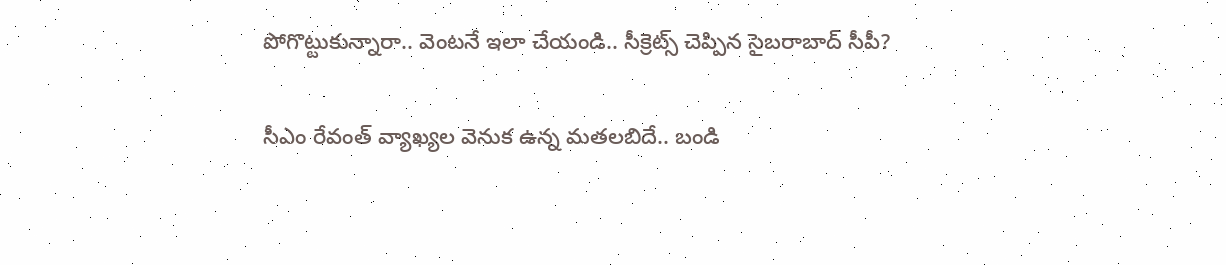పోగొట్టుకున్నారా.. వెంటనే ఇలా చేయండి.. సీక్రెట్స్ చెప్పిన సైబరాబాద్ సీపీ?

సీఎం రేవంత్ వ్యాఖ్యల వెనుక ఉన్న మతలబిదే.. బండి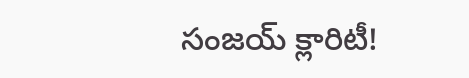సంజయ్ క్లారిటీ!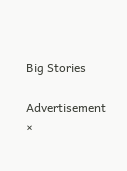Big Stories

Advertisement
×